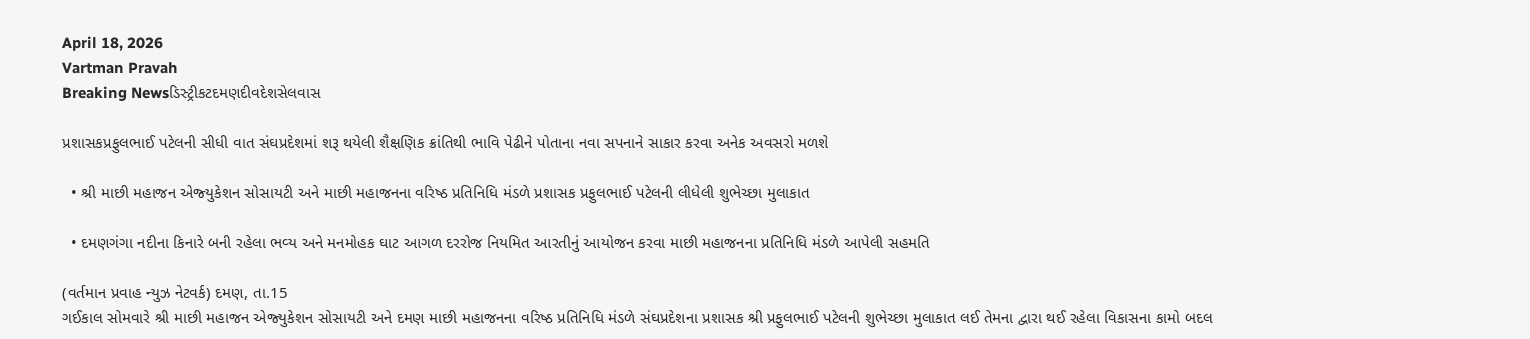April 18, 2026
Vartman Pravah
Breaking Newsડિસ્ટ્રીકટદમણદીવદેશસેલવાસ

પ્રશાસકપ્રફુલભાઈ પટેલની સીધી વાત સંઘપ્રદેશમાં શરૂ થયેલી શૈક્ષણિક ક્રાંતિથી ભાવિ પેઢીને પોતાના નવા સપનાને સાકાર કરવા અનેક અવસરો મળશે

  • શ્રી માછી મહાજન એજ્‍યુકેશન સોસાયટી અને માછી મહાજનના વરિષ્‍ઠ પ્રતિનિધિ મંડળે પ્રશાસક પ્રફુલભાઈ પટેલની લીધેલી શુભેચ્‍છા મુલાકાત

  • દમણગંગા નદીના કિનારે બની રહેલા ભવ્‍ય અને મનમોહક ઘાટ આગળ દરરોજ નિયમિત આરતીનું આયોજન કરવા માછી મહાજનના પ્રતિનિધિ મંડળે આપેલી સહમતિ

(વર્તમાન પ્રવાહ ન્‍યુઝ નેટવર્ક) દમણ, તા.15
ગઈકાલ સોમવારે શ્રી માછી મહાજન એજ્‍યુકેશન સોસાયટી અને દમણ માછી મહાજનના વરિષ્‍ઠ પ્રતિનિધિ મંડળે સંઘપ્રદેશના પ્રશાસક શ્રી પ્રફુલભાઈ પટેલની શુભેચ્‍છા મુલાકાત લઈ તેમના દ્વારા થઈ રહેલા વિકાસના કામો બદલ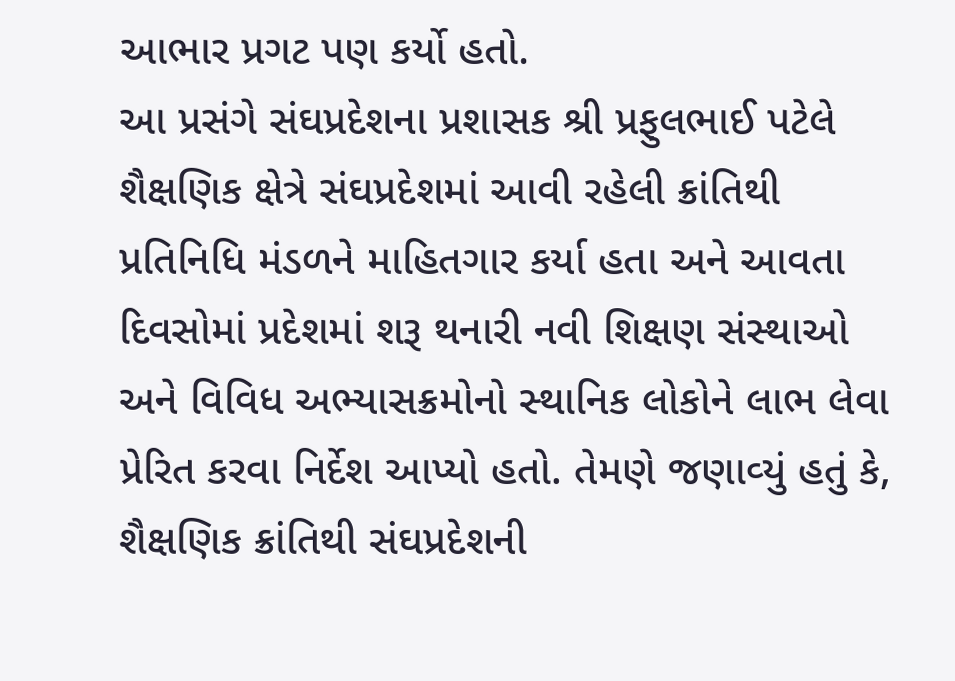આભાર પ્રગટ પણ કર્યો હતો.
આ પ્રસંગે સંઘપ્રદેશના પ્રશાસક શ્રી પ્રફુલભાઈ પટેલે શૈક્ષણિક ક્ષેત્રે સંઘપ્રદેશમાં આવી રહેલી ક્રાંતિથી પ્રતિનિધિ મંડળને માહિતગાર કર્યા હતા અને આવતા દિવસોમાં પ્રદેશમાં શરૂ થનારી નવી શિક્ષણ સંસ્‍થાઓ અને વિવિધ અભ્‍યાસક્રમોનો સ્‍થાનિક લોકોને લાભ લેવા પ્રેરિત કરવા નિર્દેશ આપ્‍યો હતો. તેમણે જણાવ્‍યું હતું કે, શૈક્ષણિક ક્રાંતિથી સંઘપ્રદેશની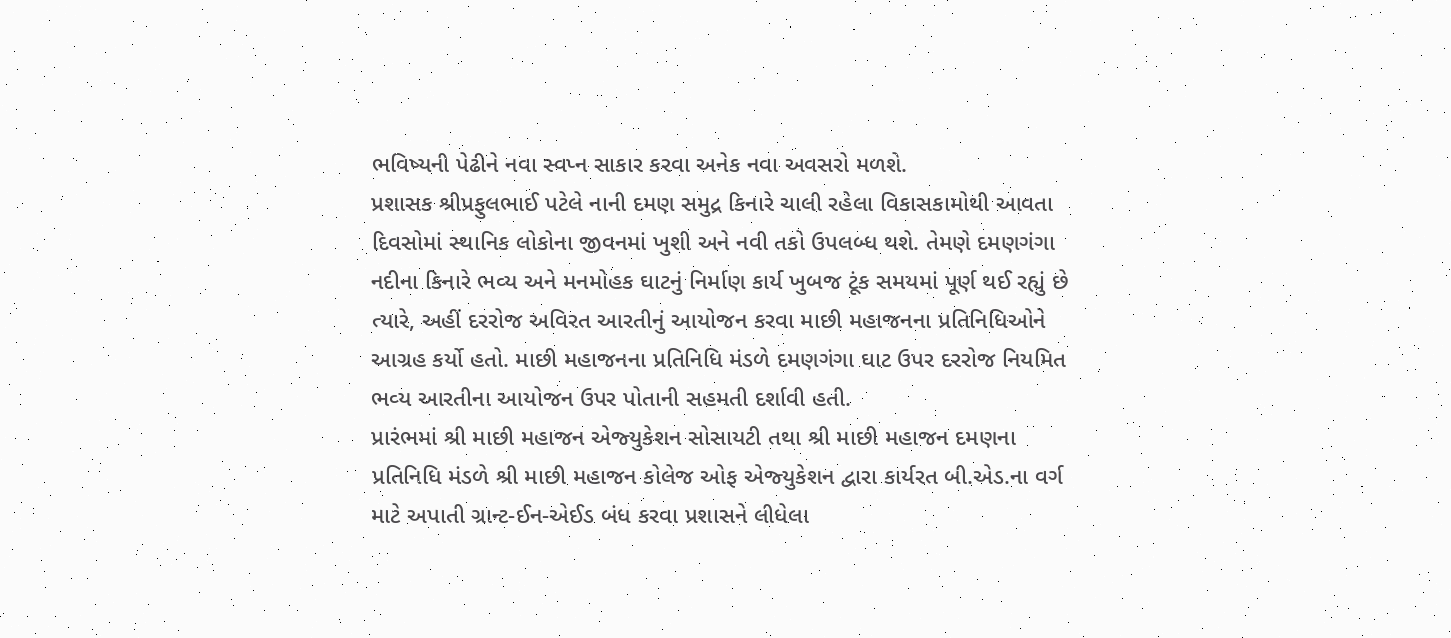ભવિષ્‍યની પેઢીને નવા સ્‍વપ્‍ન સાકાર કરવા અનેક નવા અવસરો મળશે.
પ્રશાસક શ્રીપ્રફુલભાઈ પટેલે નાની દમણ સમુદ્ર કિનારે ચાલી રહેલા વિકાસકામોથી આવતા દિવસોમાં સ્‍થાનિક લોકોના જીવનમાં ખુશી અને નવી તકો ઉપલબ્‍ધ થશે. તેમણે દમણગંગા નદીના કિનારે ભવ્‍ય અને મનમોહક ઘાટનું નિર્માણ કાર્ય ખુબજ ટૂંક સમયમાં પૂર્ણ થઈ રહ્યું છે ત્‍યારે, અહીં દરરોજ અવિરત આરતીનું આયોજન કરવા માછી મહાજનના પ્રતિનિધિઓને આગ્રહ કર્યો હતો. માછી મહાજનના પ્રતિનિધિ મંડળે દમણગંગા ઘાટ ઉપર દરરોજ નિયમિત ભવ્‍ય આરતીના આયોજન ઉપર પોતાની સહમતી દર્શાવી હતી.
પ્રારંભમાં શ્રી માછી મહાજન એજ્‍યુકેશન સોસાયટી તથા શ્રી માછી મહાજન દમણના પ્રતિનિધિ મંડળે શ્રી માછી મહાજન કોલેજ ઓફ એજ્‍યુકેશન દ્વારા કાર્યરત બી.એડ.ના વર્ગ માટે અપાતી ગ્રાન્‍ટ-ઈન-એઈડ બંધ કરવા પ્રશાસને લીધેલા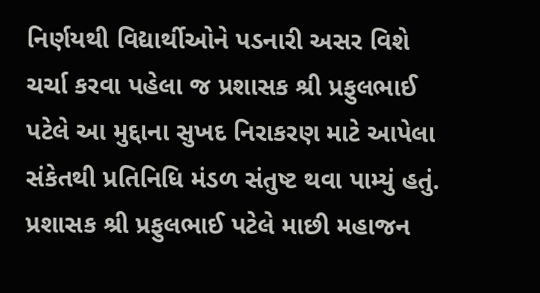નિર્ણયથી વિદ્યાર્થીઓને પડનારી અસર વિશે ચર્ચા કરવા પહેલા જ પ્રશાસક શ્રી પ્રફુલભાઈ પટેલે આ મુદ્દાના સુખદ નિરાકરણ માટે આપેલા સંકેતથી પ્રતિનિધિ મંડળ સંતુષ્‍ટ થવા પામ્‍યું હતું. પ્રશાસક શ્રી પ્રફુલભાઈ પટેલે માછી મહાજન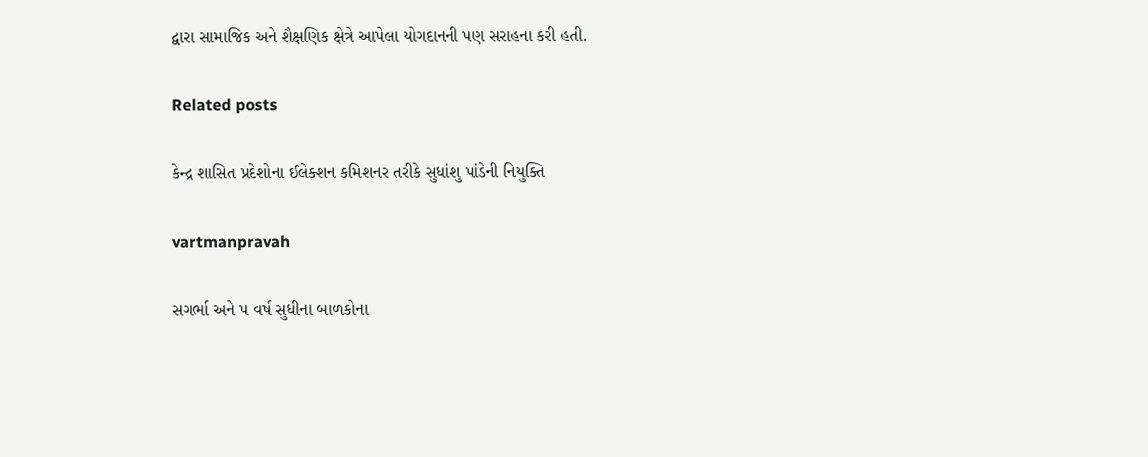દ્વારા સામાજિક અને શૈક્ષણિક ક્ષેત્રે આપેલા યોગદાનની પણ સરાહના કરી હતી.

Related posts

કેન્‍દ્ર શાસિત પ્રદેશોના ઈલેક્‍શન કમિશનર તરીકે સુધાંશુ પાંડેની નિયુક્‍તિ

vartmanpravah

સગર્ભા અને પ વર્ષ સુધીના બાળકોના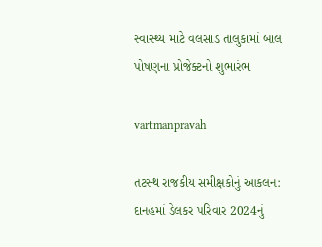સ્‍વાસ્‍થ્‍ય માટે વલસાડ તાલુકામાં બાલ પોષણના પ્રોજેક્‍ટનો શુભારંભ

vartmanpravah

તટસ્‍થ રાજકીય સમીક્ષકોનું આકલન: દાનહમાં ડેલકર પરિવાર 2024નું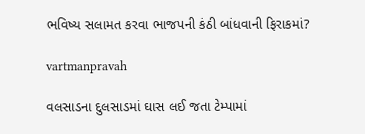ભવિષ્‍ય સલામત કરવા ભાજપની કંઠી બાંધવાની ફિરાકમાં?

vartmanpravah

વલસાડના દુલસાડમાં ઘાસ લઈ જતા ટેમ્‍પામાં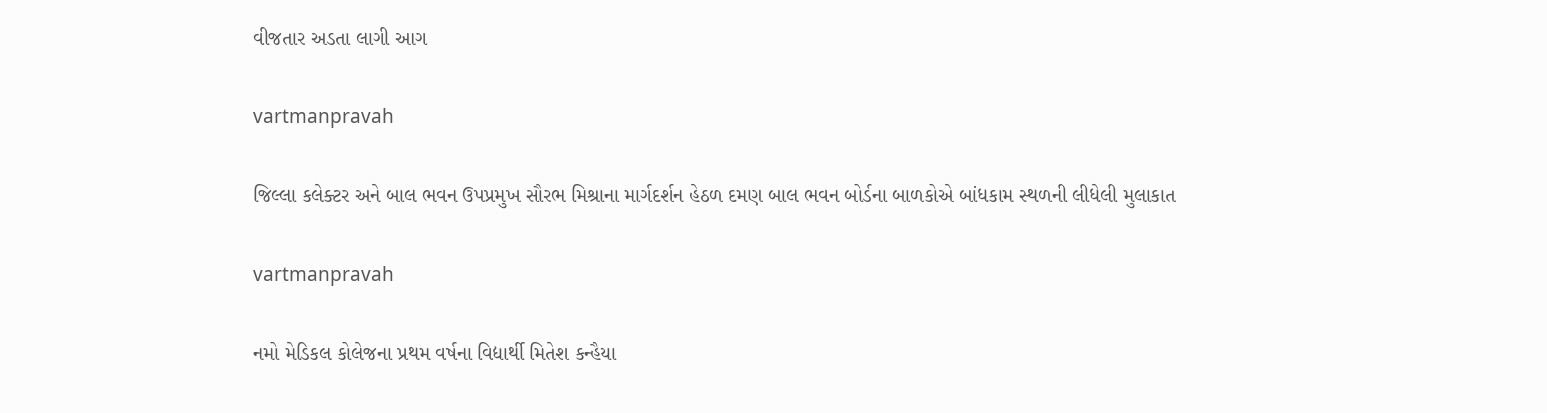વીજતાર અડતા લાગી આગ

vartmanpravah

જિલ્લા કલેક્‍ટર અને બાલ ભવન ઉપપ્રમુખ સૌરભ મિશ્રાના માર્ગદર્શન હેઠળ દમણ બાલ ભવન બોર્ડના બાળકોએ બાંધકામ સ્‍થળની લીધેલી મુલાકાત

vartmanpravah

નમો મેડિકલ કોલેજના પ્રથમ વર્ષના વિદ્યાર્થી મિતેશ કન્‍હૈયા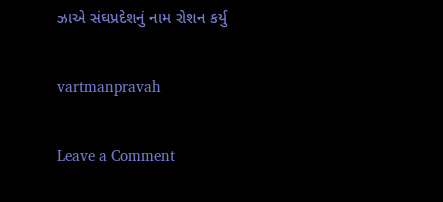ઝાએ સંઘપ્રદેશનું નામ રોશન કર્યુ

vartmanpravah

Leave a Comment